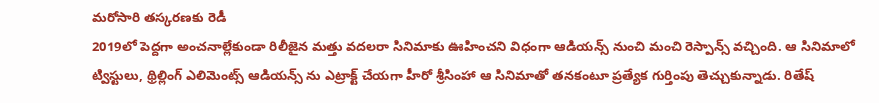మరోసారి తస్కరణకు రెడీ
2019లో పెద్దగా అంచనాల్లేకుండా రిలీజైన మత్తు వదలరా సినిమాకు ఊహించని విధంగా ఆడియన్స్ నుంచి మంచి రెస్పాన్స్ వచ్చింది. ఆ సినిమాలో ట్విస్టులు, థ్రిల్లింగ్ ఎలిమెంట్స్ ఆడియన్స్ ను ఎట్రాక్ట్ చేయగా హీరో శ్రీసింహా ఆ సినిమాతో తనకంటూ ప్రత్యేక గుర్తింపు తెచ్చుకున్నాడు. రితేష్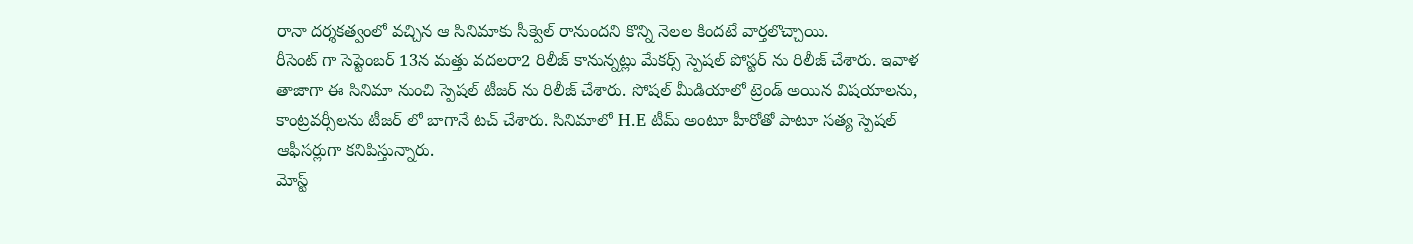రానా దర్శకత్వంలో వచ్చిన ఆ సినిమాకు సీక్వెల్ రానుందని కొన్ని నెలల కిందటే వార్తలొచ్చాయి.
రీసెంట్ గా సెప్టెంబర్ 13న మత్తు వదలరా2 రిలీజ్ కానున్నట్లు మేకర్స్ స్పెషల్ పోస్టర్ ను రిలీజ్ చేశారు. ఇవాళ తాజాగా ఈ సినిమా నుంచి స్పెషల్ టీజర్ ను రిలీజ్ చేశారు. సోషల్ మీడియాలో ట్రెండ్ అయిన విషయాలను, కాంట్రవర్సీలను టీజర్ లో బాగానే టచ్ చేశారు. సినిమాలో H.E టీమ్ అంటూ హీరోతో పాటూ సత్య స్పెషల్ ఆఫీసర్లుగా కనిపిస్తున్నారు.
మోస్ట్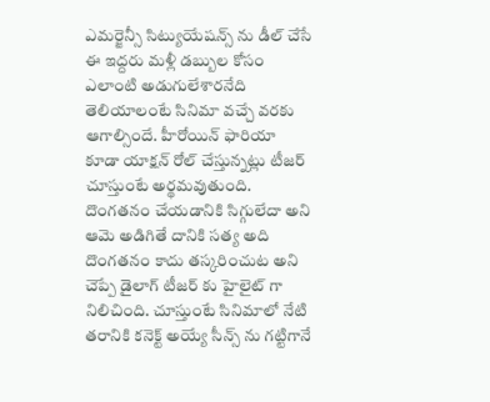ఎమర్జెన్సీ సిట్యుయేషన్స్ ను డీల్ చేసే ఈ ఇద్దరు మళ్లీ డబ్బుల కోసం ఎలాంటి అడుగులేశారనేది తెలియాలంటే సినిమా వచ్చే వరకు ఆగాల్సిందే. హీరోయిన్ ఫారియా కూడా యాక్షన్ రోల్ చేస్తున్నట్లు టీజర్ చూస్తుంటే అర్థమవుతుంది. దొంగతనం చేయడానికి సిగ్గులేదా అని ఆమె అడిగితే దానికి సత్య అది దొంగతనం కాదు తస్కరించుట అని చెప్పే డైలాగ్ టీజర్ కు హైలైట్ గా నిలిచింది. చూస్తుంటే సినిమాలో నేటి తరానికి కనెక్ట్ అయ్యే సీన్స్ ను గట్టిగానే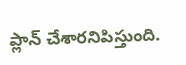ప్లాన్ చేశారనిపిస్తుంది.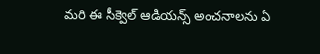మరి ఈ సీక్వెల్ ఆడియన్స్ అంచనాలను ఏ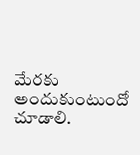మేరకు అందుకుంటుందో చూడాలి.